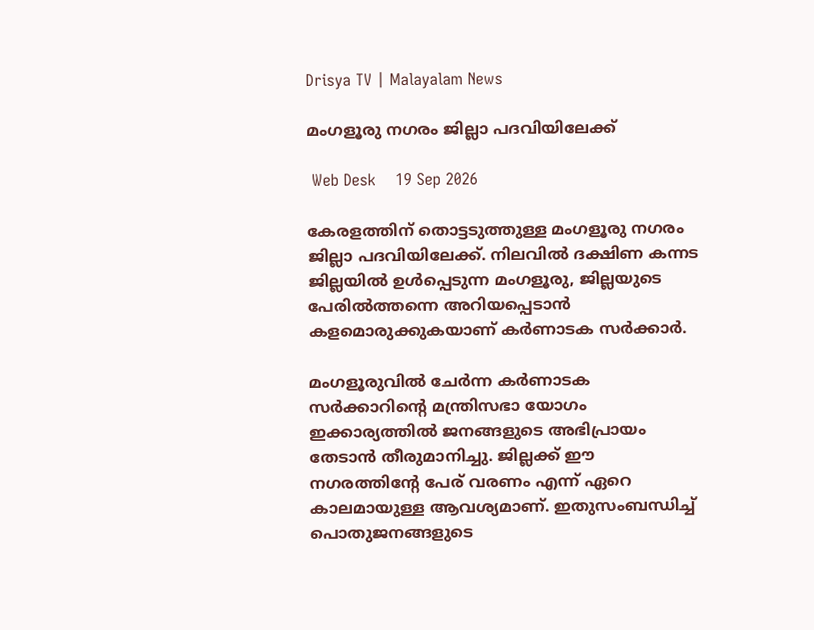Drisya TV | Malayalam News

മംഗളൂരു നഗരം ജില്ലാ പദവിയിലേക്ക്

 Web Desk    19 Sep 2026

കേരളത്തിന് തൊട്ടടുത്തുള്ള മംഗളൂരു നഗരം ജില്ലാ പദവിയിലേക്ക്. നിലവിൽ ദക്ഷിണ കന്നട ജില്ലയിൽ ഉൾപ്പെടുന്ന മംഗളൂരു, ജില്ലയുടെ പേരിൽത്തന്നെ അറിയപ്പെടാൻ കളമൊരുക്കുകയാണ് കർണാടക സർക്കാർ.

മംഗളൂരുവില്‍ ചേര്‍ന്ന കര്‍ണാടക സര്‍ക്കാറിന്റെ മന്ത്രിസഭാ യോഗം ഇക്കാര്യത്തിൽ ജനങ്ങളുടെ അഭിപ്രായം തേടാന്‍ തീരുമാനിച്ചു. ജില്ലക്ക് ഈ നഗരത്തിന്റേ പേര് വരണം എന്ന് ഏറെ കാലമായുള്ള ആവശ്യമാണ്. ഇതുസംബന്ധിച്ച് പൊതുജനങ്ങളുടെ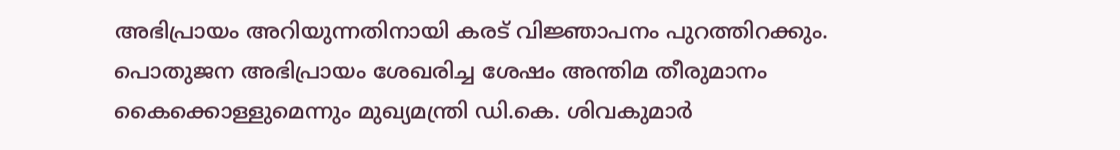അഭിപ്രായം അറിയുന്നതിനായി കരട് വിജ്ഞാപനം പുറത്തിറക്കും. പൊതുജന അഭിപ്രായം ശേഖരിച്ച ശേഷം അന്തിമ തീരുമാനം കൈക്കൊള്ളുമെന്നും മുഖ്യമന്ത്രി ഡി.കെ. ശിവകുമാർ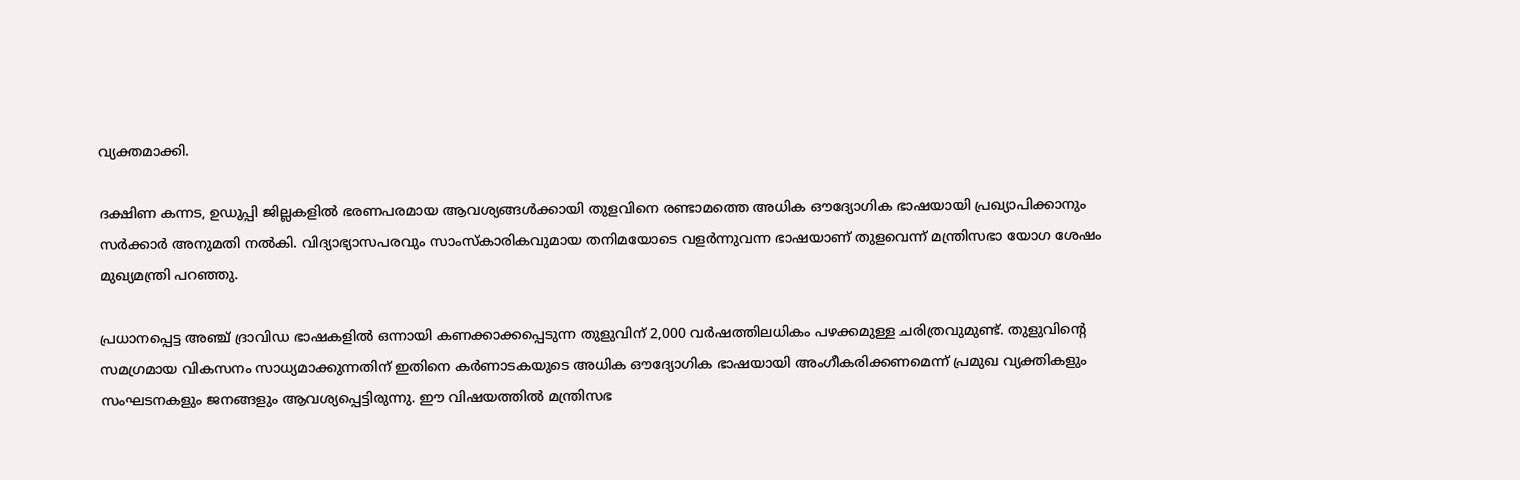വ്യക്തമാക്കി.

ദക്ഷിണ കന്നട, ഉഡുപ്പി ജില്ലകളിൽ ഭരണപരമായ ആവശ്യങ്ങൾക്കായി തുളവിനെ രണ്ടാമത്തെ അധിക ഔദ്യോഗിക ഭാഷയായി പ്രഖ്യാപിക്കാനും സർക്കാർ അനുമതി നൽകി. വിദ്യാഭ്യാസപരവും സാംസ്കാരികവുമായ തനിമയോടെ വളർന്നുവന്ന ഭാഷയാണ് തുളവെന്ന് മന്ത്രിസഭാ യോഗ ശേഷം മുഖ്യമന്ത്രി പറഞ്ഞു.

പ്രധാനപ്പെട്ട അഞ്ച് ദ്രാവിഡ ഭാഷകളിൽ ഒന്നായി കണക്കാക്കപ്പെടുന്ന തുളുവിന് 2,000 വർഷത്തിലധികം പഴക്കമുള്ള ചരിത്രവുമുണ്ട്. തുളുവിന്റെ സമഗ്രമായ വികസനം സാധ്യമാക്കുന്നതിന് ഇതിനെ കർണാടകയുടെ അധിക ഔദ്യോഗിക ഭാഷയായി അംഗീകരിക്കണമെന്ന് പ്രമുഖ വ്യക്തികളും സംഘടനകളും ജനങ്ങളും ആവശ്യപ്പെട്ടിരുന്നു. ഈ വിഷയത്തിൽ മന്ത്രിസഭ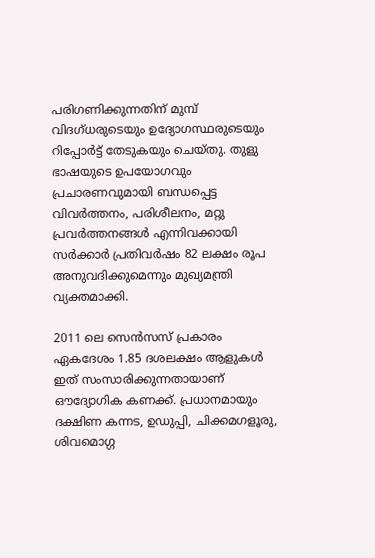പരിഗണിക്കുന്നതിന് മുമ്പ് വിദഗ്ധരുടെയും ഉദ്യോഗസ്ഥരുടെയും റിപ്പോർട്ട് തേടുകയും ചെയ്തു. തുളു ഭാഷയുടെ ഉപയോഗവും പ്രചാരണവുമായി ബന്ധപ്പെട്ട വിവർത്തനം, പരിശീലനം, മറ്റു പ്രവർത്തനങ്ങൾ എന്നിവക്കായി സർക്കാർ പ്രതിവർഷം 82 ലക്ഷം രൂപ അനുവദിക്കുമെന്നും മുഖ്യമന്ത്രി വ്യക്തമാക്കി.

2011 ലെ സെന്‍സസ് പ്രകാരം ഏകദേശം 1.85 ദശലക്ഷം ആളുകള്‍ ഇത് സംസാരിക്കുന്നതായാണ് ഔദ്യോഗിക കണക്ക്. പ്രധാനമായും ദക്ഷിണ കന്നട, ഉഡുപ്പി, ചിക്കമഗളൂരു, ശിവമൊഗ്ഗ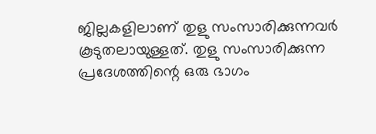ജില്ലകളിലാണ് തുളു സംസാരിക്കുന്നവര്‍ കൂടുതലായുള്ളത്. തുളു സംസാരിക്കുന്ന പ്രദേശത്തിന്റെ ഒരു ഭാഗം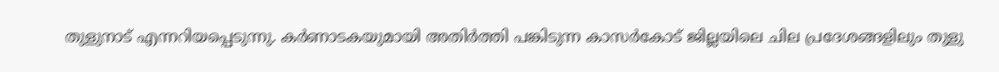തുളുനാട് എന്നറിയപ്പെടുന്നു. കര്‍ണാടകയുമായി അതിര്‍ത്തി പങ്കിടുന്ന കാസര്‍കോട് ജില്ലയിലെ ചില പ്രദേശങ്ങളിലും തുളു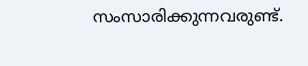സംസാരിക്കുന്നവരുണ്ട്.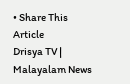• Share This Article
Drisya TV | Malayalam News